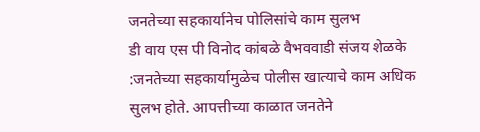जनतेच्या सहकार्यानेच पोलिसांचे काम सुलभ
डी वाय एस पी विनोद कांबळे वैभववाडी संजय शेळके :जनतेच्या सहकार्यामुळेच पोलीस खात्याचे काम अधिक सुलभ होते. आपत्तीच्या काळात जनतेने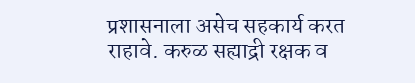प्रशासनाला असेच सहकार्य करत राहावे. करुळ सह्याद्री रक्षक व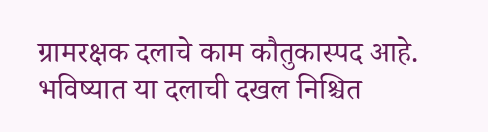ग्रामरक्षक दलाचे काम कौतुकास्पद आहे. भविष्यात या दलाची दखल निश्चित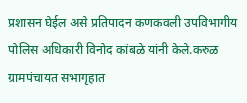प्रशासन घेईल असे प्रतिपादन कणकवली उपविभागीय पोलिस अधिकारी विनोद कांबळे यांनी केले.करुळ ग्रामपंचायत सभागृहात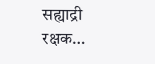सह्याद्री रक्षक…